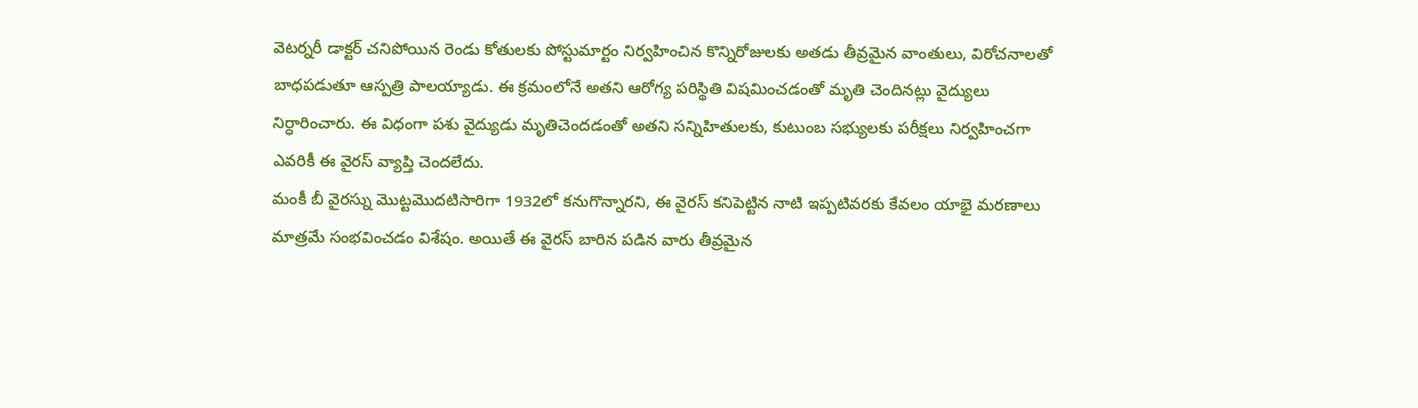వెటర్నరీ డాక్టర్ చనిపోయిన రెండు కోతులకు పోస్టుమార్టం నిర్వహించిన కొన్నిరోజులకు అతడు తీవ్రమైన వాంతులు, విరోచనాలతో బాధపడుతూ ఆస్పత్రి పాలయ్యాడు. ఈ క్రమంలోనే అతని ఆరోగ్య పరిస్థితి విషమించడంతో మృతి చెందినట్లు వైద్యులు నిర్ధారించారు. ఈ విధంగా పశు వైద్యుడు మృతిచెందడంతో అతని సన్నిహితులకు, కుటుంబ సభ్యులకు పరీక్షలు నిర్వహించగా ఎవరికీ ఈ వైరస్ వ్యాప్తి చెందలేదు.
మంకీ బీ వైరస్ను మొట్టమొదటిసారిగా 1932లో కనుగొన్నారని, ఈ వైరస్ కనిపెట్టిన నాటి ఇప్పటివరకు కేవలం యాభై మరణాలు మాత్రమే సంభవించడం విశేషం. అయితే ఈ వైరస్ బారిన పడిన వారు తీవ్రమైన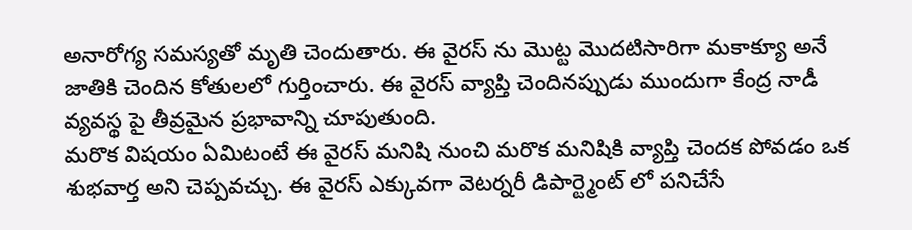అనారోగ్య సమస్యతో మృతి చెందుతారు. ఈ వైరస్ ను మొట్ట మొదటిసారిగా మకాక్యూ అనే జాతికి చెందిన కోతులలో గుర్తించారు. ఈ వైరస్ వ్యాప్తి చెందినప్పుడు ముందుగా కేంద్ర నాడీ వ్యవస్థ పై తీవ్రమైన ప్రభావాన్ని చూపుతుంది.
మరొక విషయం ఏమిటంటే ఈ వైరస్ మనిషి నుంచి మరొక మనిషికి వ్యాప్తి చెందక పోవడం ఒక శుభవార్త అని చెప్పవచ్చు. ఈ వైరస్ ఎక్కువగా వెటర్నరీ డిపార్ట్మెంట్ లో పనిచేసే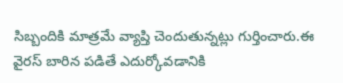సిబ్బందికి మాత్రమే వ్యాప్తి చెందుతున్నట్లు గుర్తించారు.ఈ వైరస్ బారిన పడితే ఎదుర్కోవడానికి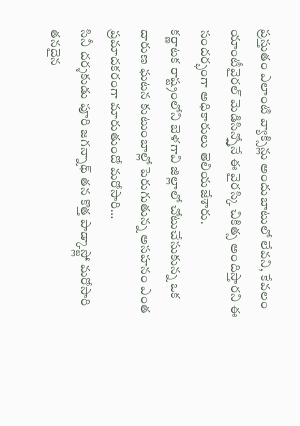ప్రస్తుతం ఎలాంటి వ్యాక్సిన్లు అందుబాటులో లేవని, కేవలం యాంటీవైరల్ మెడిసిన్స్తోనే ఈ వైరస్కి చికిత్స అందిస్తారని ఈ సందర్భంగా అధికారులు తెలియజేశారు.
కర్ణాటక రాష్ట్రంలోని బెళగావి జిల్లాలో చోటుచేసుకున్న ఒక దారుణ ఘటన కుటుంబాల్లో పెరుగుతున్న అసహనం ఎంత ప్రమాదకరంగా మారుతుందో మరోసారి…
సినీ దర్శకుడు పూరి జగన్నాథ్ తన కొత్త పాడ్కాస్ట్లో మరోసారి తనదైన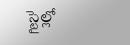స్టైల్లో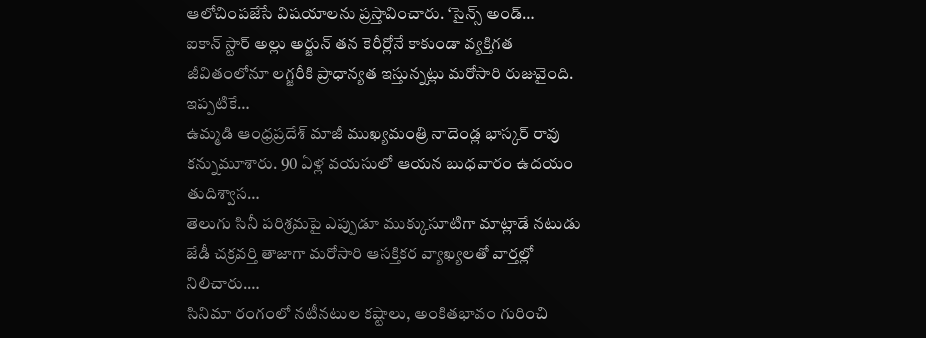ఆలోచింపజేసే విషయాలను ప్రస్తావించారు. ‘సైన్స్ అండ్…
ఐకాన్ స్టార్ అల్లు అర్జున్ తన కెరీర్లోనే కాకుండా వ్యక్తిగత జీవితంలోనూ లగ్జరీకి ప్రాధాన్యత ఇస్తున్నట్లు మరోసారి రుజువైంది. ఇప్పటికే…
ఉమ్మడి ఆంధ్రప్రదేశ్ మాజీ ముఖ్యమంత్రి నాదెండ్ల భాస్కర్ రావు కన్నుమూశారు. 90 ఏళ్ల వయసులో ఆయన బుధవారం ఉదయం తుదిశ్వాస…
తెలుగు సినీ పరిశ్రమపై ఎప్పుడూ ముక్కుసూటిగా మాట్లాడే నటుడు జేడీ చక్రవర్తి తాజాగా మరోసారి ఆసక్తికర వ్యాఖ్యలతో వార్తల్లో నిలిచారు.…
సినిమా రంగంలో నటీనటుల కష్టాలు, అంకితభావం గురించి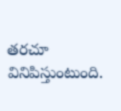తరచూ వినిపిస్తుంటుంది.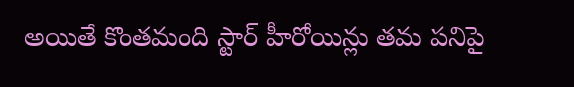అయితే కొంతమంది స్టార్ హీరోయిన్లు తమ పనిపై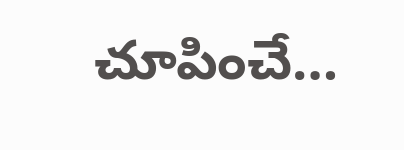చూపించే…